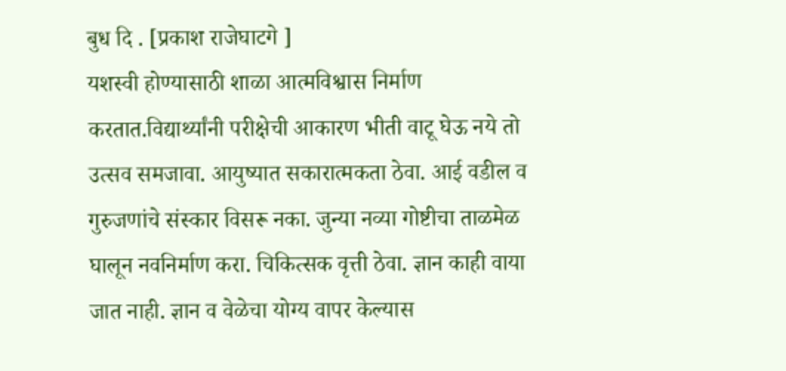बुध दि . [प्रकाश राजेघाटगे ]
यशस्वी होण्यासाठी शाळा आत्मविश्वास निर्माण करतात.विद्यार्थ्यांनी परीक्षेची आकारण भीती वाटू घेऊ नये तो उत्सव समजावा. आयुष्यात सकारात्मकता ठेवा. आई वडील व गुरुजणांचे संस्कार विसरू नका. जुन्या नव्या गोष्टीचा ताळमेळ घालून नवनिर्माण करा. चिकित्सक वृत्ती ठेवा. ज्ञान काही वाया जात नाही. ज्ञान व वेळेचा योग्य वापर केल्यास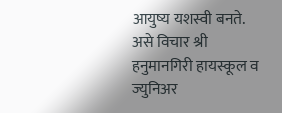आयुष्य यशस्वी बनते.
असे विचार श्री हनुमानगिरी हायस्कूल व ज्युनिअर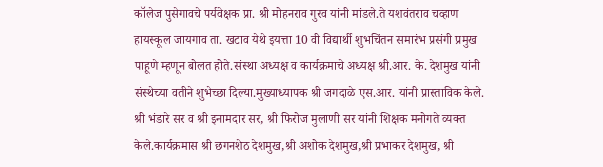कॉलेज पुसेगावचे पर्यवेक्षक प्रा. श्री मोहनराव गुरव यांनी मांडले.ते यशवंतराव चव्हाण हायस्कूल जायगाव ता. खटाव येथे इयत्ता 10 वी विद्यार्थी शुभचिंतन समारंभ प्रसंगी प्रमुख पाहूणे म्हणून बोलत होते.संस्था अध्यक्ष व कार्यक्रमाचे अध्यक्ष श्री.आर. के. देशमुख यांनी संस्थेच्या वतीने शुभेच्छा दिल्या.मुख्याध्यापक श्री जगदाळे एस.आर. यांनी प्रास्ताविक केले.
श्री भंडारे सर व श्री इनामदार सर, श्री फिरोज मुलाणी सर यांनी शिक्षक मनोगते व्यक्त केले.कार्यक्रमास श्री छगनशेठ देशमुख,श्री अशोक देशमुख,श्री प्रभाकर देशमुख, श्री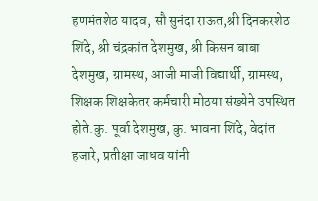हणमंतशेठ यादव, सौ सुनंदा राऊत,श्री दिनकरशेठ शिंदे, श्री चंद्रकांत देशमुख, श्री किसन बाबा देशमुख, ग्रामस्थ, आजी माजी विद्यार्थी, ग्रामस्थ, शिक्षक शिक्षकेतर कर्मचारी मोठया संख्येने उपस्थित होते.कु. पूर्वा देशमुख, कु. भावना शिंदे, वेदांत हजारे, प्रतीक्षा जाधव यांनी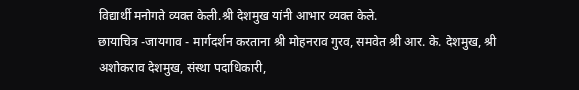विद्यार्थी मनोगते व्यक्त केली.श्री देशमुख यांनी आभार व्यक्त केले.
छायाचित्र -जायगाव - मार्गदर्शन करताना श्री मोहनराव गुरव, समवेत श्री आर. के. देशमुख, श्री अशोकराव देशमुख, संस्था पदाधिकारी,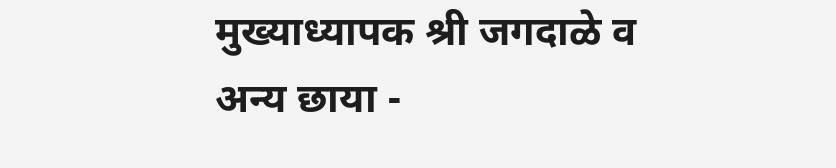मुख्याध्यापक श्री जगदाळे व अन्य छाया -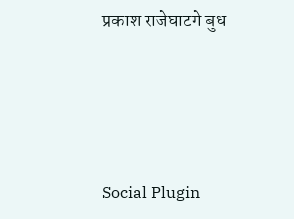प्रकाश राजेघाटगे बुध





Social Plugin